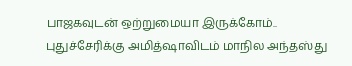பாஜகவுடன் ஒற்றுமையா இருக்கோம்.. புதுச்சேரிக்கு அமித்ஷாவிடம் மாநில அந்தஸ்து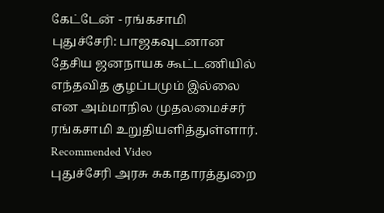கேட்டேன் - ரங்கசாமி
புதுச்சேரி: பாஜகவுடனான தேசிய ஜனநாயக கூட்டணியில் எந்தவித குழப்பமும் இல்லை என அம்மாநில முதலமைச்சர் ரங்கசாமி உறுதியளித்துள்ளார்.
Recommended Video
புதுச்சேரி அரசு சுகாதாரத்துறை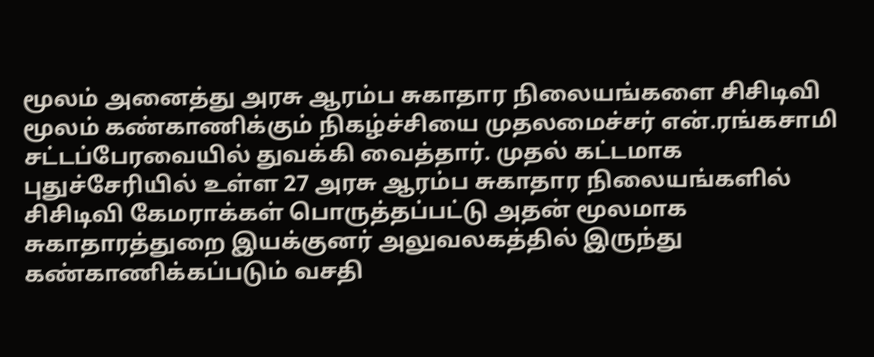மூலம் அனைத்து அரசு ஆரம்ப சுகாதார நிலையங்களை சிசிடிவி மூலம் கண்காணிக்கும் நிகழ்ச்சியை முதலமைச்சர் என்.ரங்கசாமி சட்டப்பேரவையில் துவக்கி வைத்தார். முதல் கட்டமாக புதுச்சேரியில் உள்ள 27 அரசு ஆரம்ப சுகாதார நிலையங்களில் சிசிடிவி கேமராக்கள் பொருத்தப்பட்டு அதன் மூலமாக சுகாதாரத்துறை இயக்குனர் அலுவலகத்தில் இருந்து கண்காணிக்கப்படும் வசதி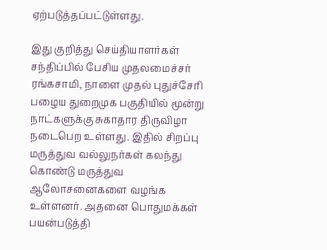ஏற்படுத்தப்பட்டுள்ளது.

இது குறித்து செய்தியாளர்கள் சந்திப்பில் பேசிய முதலமைச்சர் ரங்கசாமி, நாளை முதல் புதுச்சேரி பழைய துறைமுக பகுதியில் மூன்று நாட்களுக்கு சுகாதார திருவிழா நடைபெற உள்ளது. இதில் சிறப்பு மருத்துவ வல்லுநர்கள் கலந்து கொண்டு மருத்துவ ஆலோசனைகளை வழங்க உள்ளனர். அதனை பொதுமக்கள் பயன்படுத்தி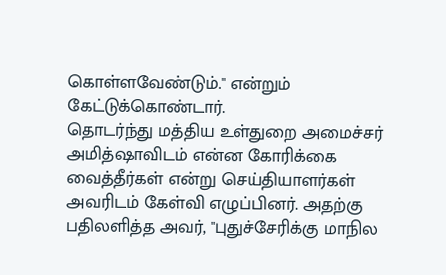கொள்ளவேண்டும்." என்றும் கேட்டுக்கொண்டார்.
தொடர்ந்து மத்திய உள்துறை அமைச்சர் அமித்ஷாவிடம் என்ன கோரிக்கை வைத்தீர்கள் என்று செய்தியாளர்கள் அவரிடம் கேள்வி எழுப்பினர். அதற்கு பதிலளித்த அவர், "புதுச்சேரிக்கு மாநில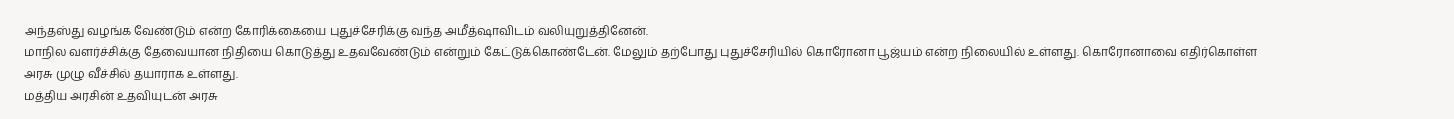அந்தஸ்து வழங்க வேண்டும் என்ற கோரிக்கையை புதுச்சேரிக்கு வந்த அமீத்ஷாவிடம் வலியுறுத்தினேன்.
மாநில வளர்ச்சிக்கு தேவையான நிதியை கொடுத்து உதவவேண்டும் என்றும் கேட்டுக்கொண்டேன். மேலும் தற்போது புதுச்சேரியில் கொரோனா பூஜ்யம் என்ற நிலையில் உள்ளது. கொரோனாவை எதிர்கொள்ள அரசு முழு வீச்சில் தயாராக உள்ளது.
மத்திய அரசின் உதவியுடன் அரசு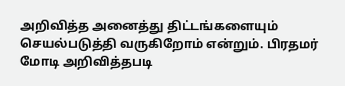அறிவித்த அனைத்து திட்டங்களையும் செயல்படுத்தி வருகிறோம் என்றும். பிரதமர் மோடி அறிவித்தபடி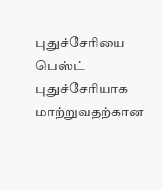புதுச்சேரியை பெஸ்ட் புதுச்சேரியாக மாற்றுவதற்கான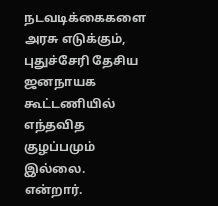நடவடிக்கைகளை அரசு எடுக்கும், புதுச்சேரி தேசிய ஜனநாயக கூட்டணியில் எந்தவித குழப்பமும் இல்லை. என்றார்.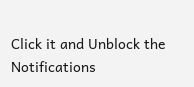Click it and Unblock the Notifications